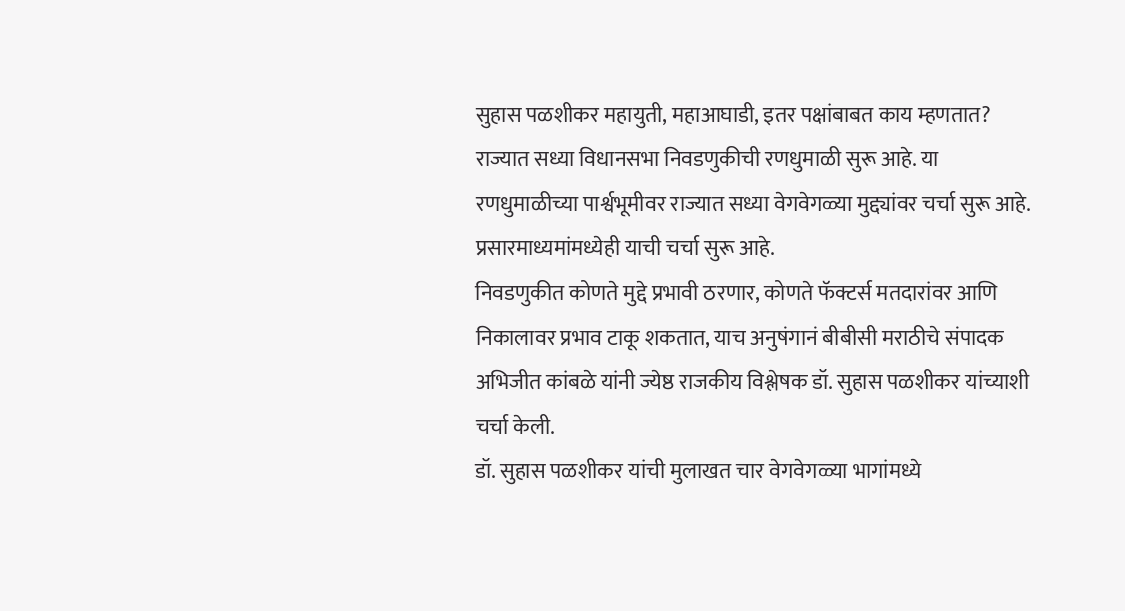सुहास पळशीकर महायुती, महाआघाडी, इतर पक्षांबाबत काय म्हणतात?
राज्यात सध्या विधानसभा निवडणुकीची रणधुमाळी सुरू आहे. या रणधुमाळीच्या पार्श्वभूमीवर राज्यात सध्या वेगवेगळ्या मुद्द्यांवर चर्चा सुरू आहे. प्रसारमाध्यमांमध्येही याची चर्चा सुरू आहे.
निवडणुकीत कोणते मुद्दे प्रभावी ठरणार, कोणते फॅक्टर्स मतदारांवर आणि निकालावर प्रभाव टाकू शकतात, याच अनुषंगानं बीबीसी मराठीचे संपादक अभिजीत कांबळे यांनी ज्येष्ठ राजकीय विश्लेषक डॉ. सुहास पळशीकर यांच्याशी चर्चा केली.
डॉ. सुहास पळशीकर यांची मुलाखत चार वेगवेगळ्या भागांमध्ये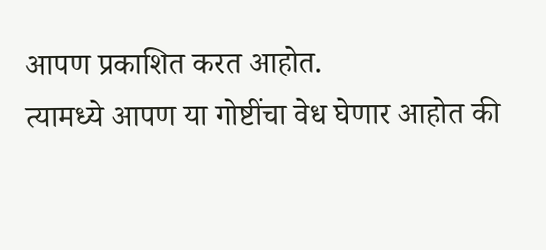आपण प्रकाशित करत आहोत.
त्यामध्ये आपण या गोष्टींचा वेध घेणार आहोत की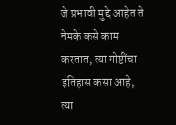जे प्रभावी मुद्दे आहेत ते नेमके कसे काम करतात, त्या गोष्टींचा इतिहास कसा आहे, त्या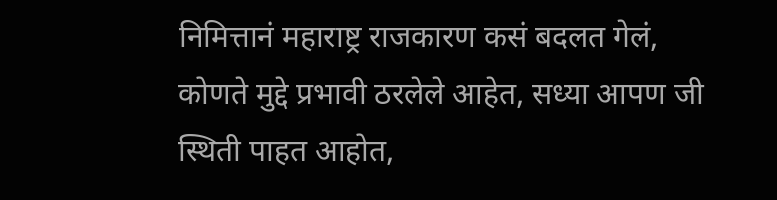निमित्तानं महाराष्ट्र राजकारण कसं बदलत गेलं, कोणते मुद्दे प्रभावी ठरलेले आहेत, सध्या आपण जी स्थिती पाहत आहोत,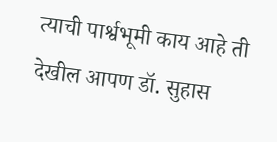त्याची पार्श्वभूमी काय आहे ती देखील आपण डॉ. सुहास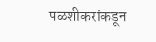पळशीकरांकडून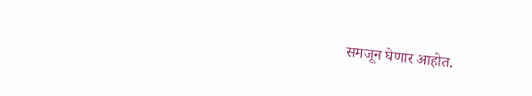समजून घेणार आहोत.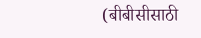(बीबीसीसाठी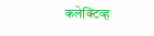कलेक्टिव्ह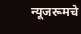न्यूजरूमचे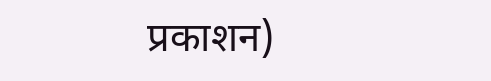प्रकाशन)